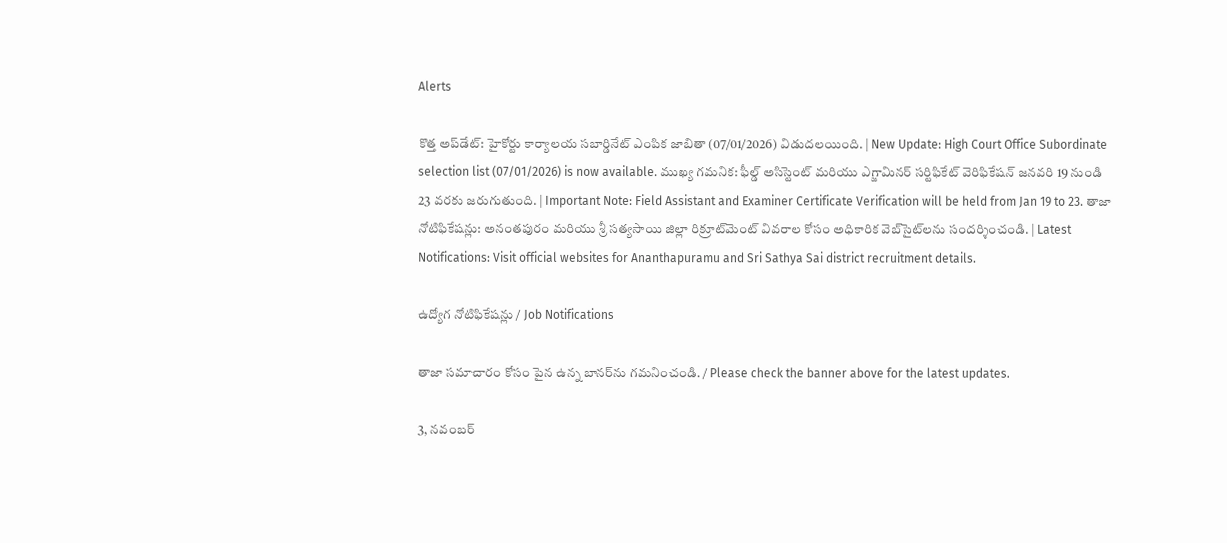Alerts

కొత్త అప్‌డేట్: హైకోర్టు కార్యాలయ సబార్డినేట్ ఎంపిక జాబితా (07/01/2026) విడుదలయింది. | New Update: High Court Office Subordinate selection list (07/01/2026) is now available. ముఖ్య గమనిక: ఫీల్డ్ అసిస్టెంట్ మరియు ఎగ్జామినర్ సర్టిఫికేట్ వెరిఫికేషన్ జనవరి 19 నుండి 23 వరకు జరుగుతుంది. | Important Note: Field Assistant and Examiner Certificate Verification will be held from Jan 19 to 23. తాజా నోటిఫికేషన్లు: అనంతపురం మరియు శ్రీ సత్యసాయి జిల్లా రిక్రూట్‌మెంట్ వివరాల కోసం అధికారిక వెబ్‌సైట్‌లను సందర్శించండి. | Latest Notifications: Visit official websites for Ananthapuramu and Sri Sathya Sai district recruitment details.

ఉద్యోగ నోటిఫికేషన్లు / Job Notifications

తాజా సమాచారం కోసం పైన ఉన్న బానర్‌ను గమనించండి. / Please check the banner above for the latest updates.

3, నవంబర్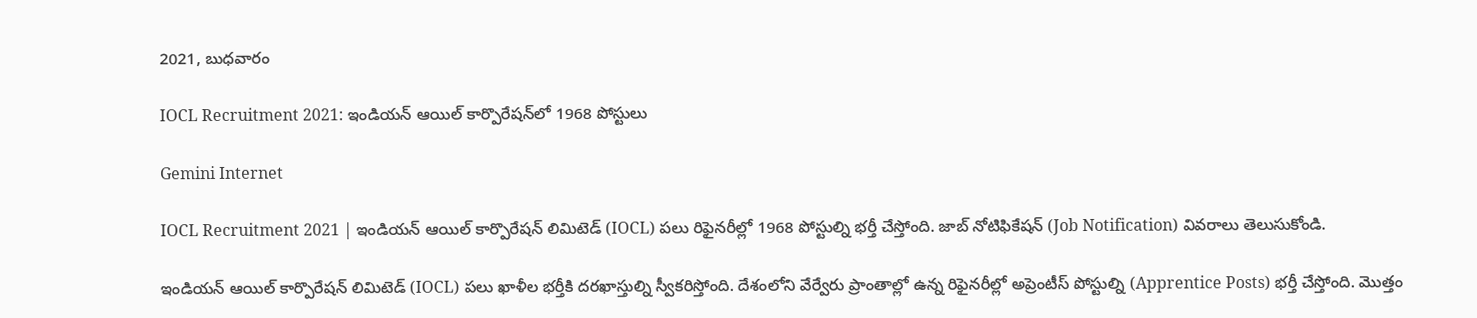2021, బుధవారం

IOCL Recruitment 2021: ఇండియన్ ఆయిల్ కార్పొరేషన్‌లో 1968 పోస్టులు

Gemini Internet

IOCL Recruitment 2021 | ఇండియన్ ఆయిల్ కార్పొరేషన్ లిమిటెడ్ (IOCL) పలు రిఫైనరీల్లో 1968 పోస్టుల్ని భర్తీ చేస్తోంది. జాబ్ నోటిఫికేషన్ (Job Notification) వివరాలు తెలుసుకోండి.

ఇండియన్ ఆయిల్ కార్పొరేషన్ లిమిటెడ్ (IOCL) పలు ఖాళీల భర్తీకి దరఖాస్తుల్ని స్వీకరిస్తోంది. దేశంలోని వేర్వేరు ప్రాంతాల్లో ఉన్న రిఫైనరీల్లో అప్రెంటీస్ పోస్టుల్ని (Apprentice Posts) భర్తీ చేస్తోంది. మొత్తం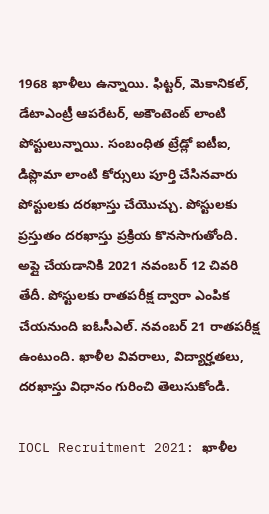1968 ఖాళీలు ఉన్నాయి. ఫిట్టర్, మెకానికల్, డేటాఎంట్రీ ఆపరేటర్, అకౌంటెంట్ లాంటి పోస్టులున్నాయి. సంబంధిత ట్రేడ్లో ఐటీఐ, డిప్లొమా లాంటి కోర్సులు పూర్తి చేసినవారు పోస్టులకు దరఖాస్తు చేయొచ్చు. పోస్టులకు ప్రస్తుతం దరఖాస్తు ప్రక్రియ కొనసాగుతోంది. అప్లై చేయడానికి 2021 నవంబర్ 12 చివరి తేదీ. పోస్టులకు రాతపరీక్ష ద్వారా ఎంపిక చేయనుంది ఐఓసీఎల్. నవంబర్ 21 రాతపరీక్ష ఉంటుంది. ఖాళీల వివరాలు, విద్యార్హతలు, దరఖాస్తు విధానం గురించి తెలుసుకోండి.

IOCL Recruitment 2021: ఖాళీల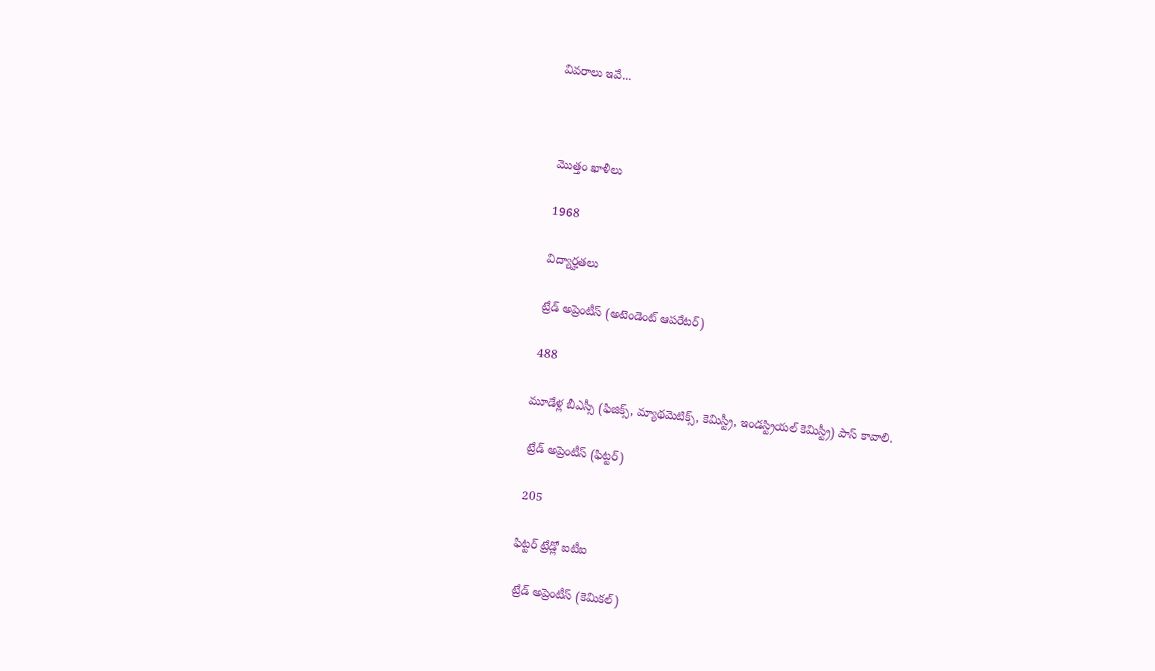వివరాలు ఇవే...



 మొత్తం ఖాళీలు

 1968

 విద్యార్హతలు

 ట్రేడ్ అప్రెంటీస్ (అటెండెంట్ ఆపరేటర్)

 488

మూడేళ్ల బీఎస్సీ (ఫిజిక్స్, మ్యాథమెటిక్స్, కెమిస్ట్రీ, ఇండస్ట్రియల్ కెమిస్ట్రీ) పాస్ కావాలి.

 ట్రేడ్ అప్రెంటీస్ (ఫిట్టర్)

 205

ఫిట్టర్ ట్రేడ్లో ఐటీఐ

 ట్రేడ్ అప్రెంటీస్ (కెమికల్)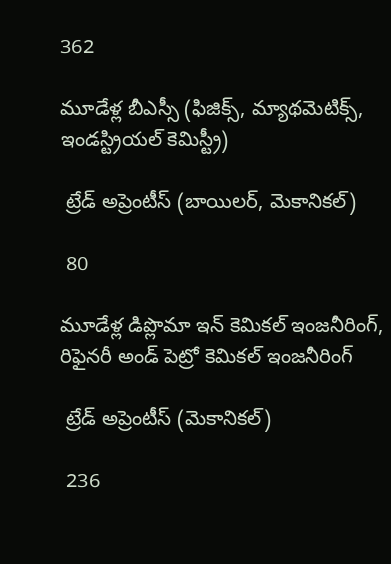362

మూడేళ్ల బీఎస్సీ (ఫిజిక్స్, మ్యాథమెటిక్స్, ఇండస్ట్రియల్ కెమిస్ట్రీ)

 ట్రేడ్ అప్రెంటీస్ (బాయిలర్, మెకానికల్)

 80

మూడేళ్ల డిప్లొమా ఇన్ కెమికల్ ఇంజనీరింగ్, రిఫైనరీ అండ్ పెట్రో కెమికల్ ఇంజనీరింగ్

 ట్రేడ్ అప్రెంటీస్ (మెకానికల్)

 236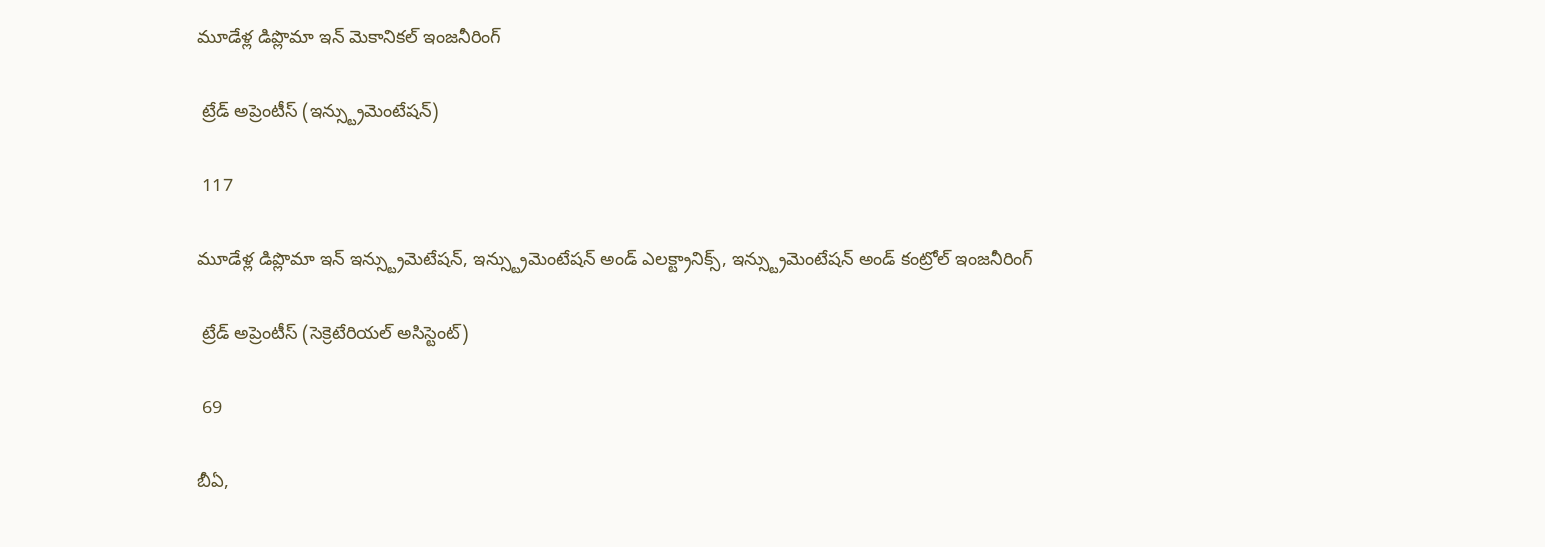మూడేళ్ల డిప్లొమా ఇన్ మెకానికల్ ఇంజనీరింగ్

 ట్రేడ్ అప్రెంటీస్ (ఇన్స్ట్రుమెంటేషన్)

 117

మూడేళ్ల డిప్లొమా ఇన్ ఇన్స్ట్రుమెటేషన్, ఇన్స్ట్రుమెంటేషన్ అండ్ ఎలక్ట్రానిక్స్, ఇన్స్ట్రుమెంటేషన్ అండ్ కంట్రోల్ ఇంజనీరింగ్

 ట్రేడ్ అప్రెంటీస్ (సెక్రెటేరియల్ అసిస్టెంట్)

 69

బీఏ,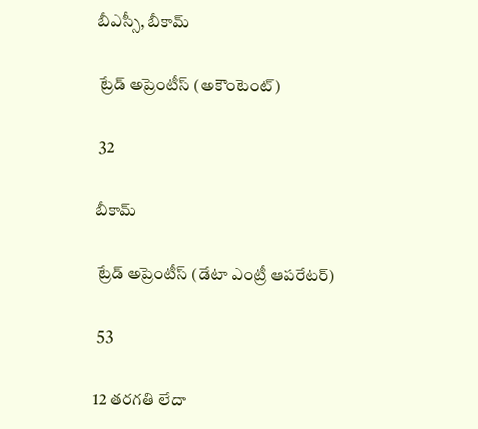బీఎస్సీ, బీకామ్

 ట్రేడ్ అప్రెంటీస్ (అకౌంటెంట్)

 32

బీకామ్

 ట్రేడ్ అప్రెంటీస్ (డేటా ఎంట్రీ ఆపరేటర్)

 53

12 తరగతి లేదా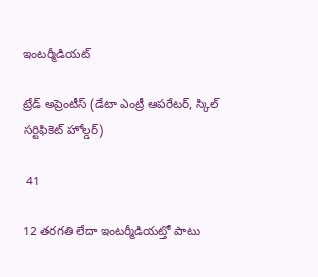ఇంటర్మీడియట్

ట్రేడ్ అప్రెంటీస్ (డేటా ఎంట్రీ ఆపరేటర్, స్కిల్ సర్టిఫికెట్ హోల్డర్)

 41

12 తరగతి లేదా ఇంటర్మీడియట్తో పాటు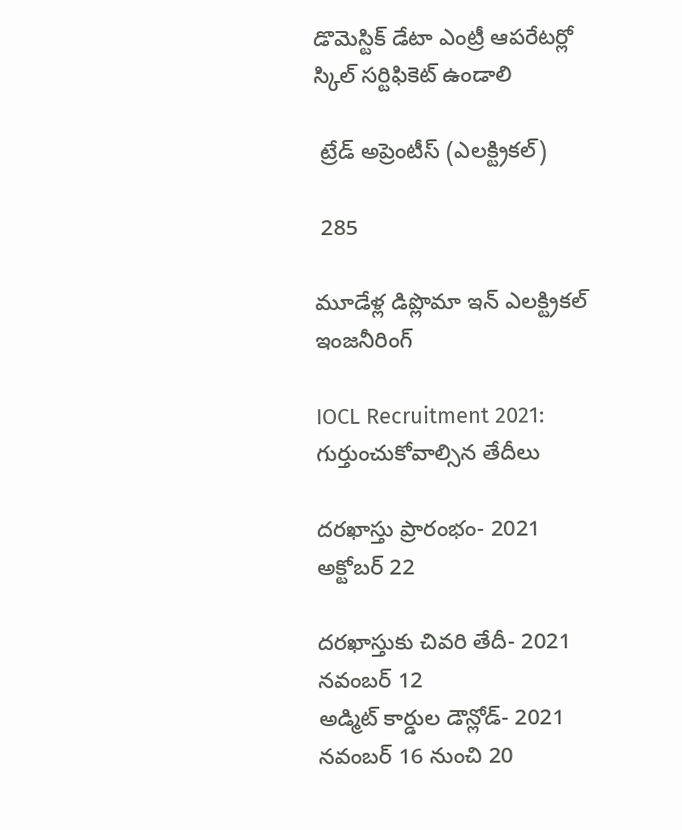డొమెస్టిక్ డేటా ఎంట్రీ ఆపరేటర్లో స్కిల్ సర్టిఫికెట్ ఉండాలి

 ట్రేడ్ అప్రెంటీస్ (ఎలక్ట్రికల్)

 285

మూడేళ్ల డిప్లొమా ఇన్ ఎలక్ట్రికల్ ఇంజనీరింగ్

IOCL Recruitment 2021: గుర్తుంచుకోవాల్సిన తేదీలు

దరఖాస్తు ప్రారంభం- 2021 అక్టోబర్ 22

దరఖాస్తుకు చివరి తేదీ- 2021 నవంబర్ 12
అడ్మిట్ కార్డుల డౌన్లోడ్- 2021 నవంబర్ 16 నుంచి 20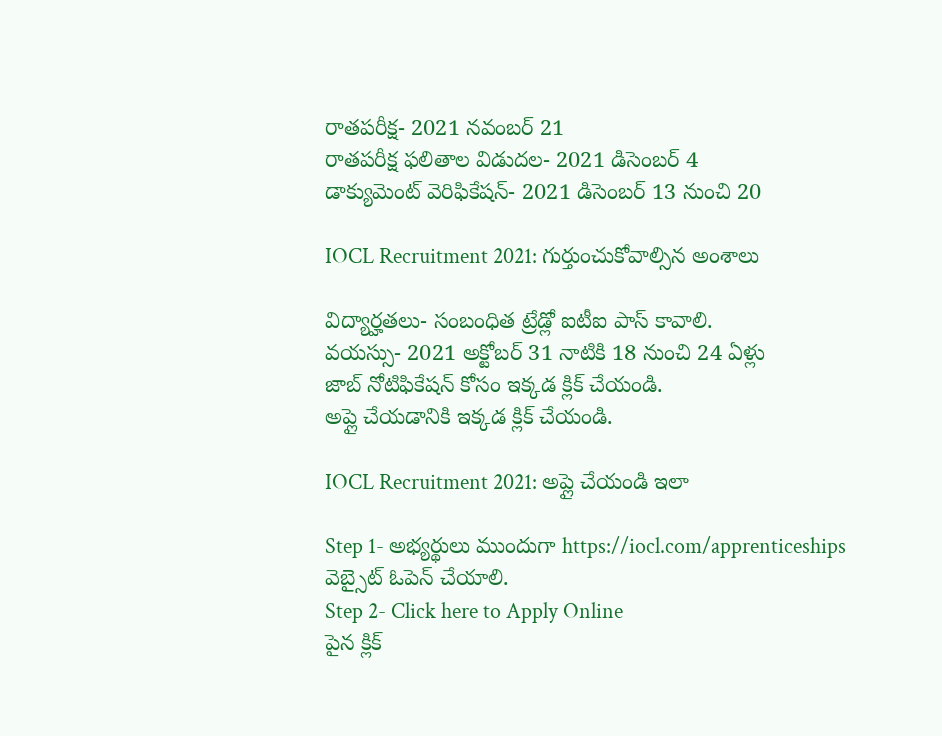రాతపరీక్ష- 2021 నవంబర్ 21
రాతపరీక్ష ఫలితాల విడుదల- 2021 డిసెంబర్ 4
డాక్యుమెంట్ వెరిఫికేషన్- 2021 డిసెంబర్ 13 నుంచి 20

IOCL Recruitment 2021: గుర్తుంచుకోవాల్సిన అంశాలు

విద్యార్హతలు- సంబంధిత ట్రేడ్లో ఐటీఐ పాస్ కావాలి.
వయస్సు- 2021 అక్టోబర్ 31 నాటికి 18 నుంచి 24 ఏళ్లు
జాబ్ నోటిఫికేషన్ కోసం ఇక్కడ క్లిక్ చేయండి.
అప్లై చేయడానికి ఇక్కడ క్లిక్ చేయండి.

IOCL Recruitment 2021: అప్లై చేయండి ఇలా

Step 1- అభ్యర్థులు ముందుగా https://iocl.com/apprenticeships వెబ్సైట్ ఓపెన్ చేయాలి.
Step 2- Click here to Apply Online
పైన క్లిక్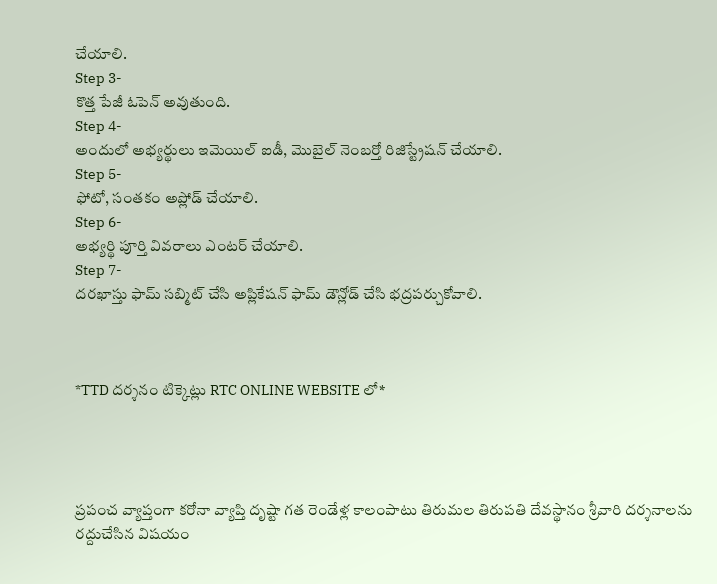చేయాలి.
Step 3-
కొత్త పేజీ ఓపెన్ అవుతుంది.
Step 4-
అందులో అభ్యర్థులు ఇమెయిల్ ఐడీ, మొబైల్ నెంబర్తో రిజిస్ట్రేషన్ చేయాలి.
Step 5-
ఫోటో, సంతకం అప్లోడ్ చేయాలి.
Step 6-
అభ్యర్థి పూర్తి వివరాలు ఎంటర్ చేయాలి.
Step 7-
దరఖాస్తు ఫామ్ సబ్మిట్ చేసి అప్లికేషన్ ఫామ్ డౌన్లోడ్ చేసి భద్రపర్చుకోవాలి.



*TTD దర్శనం టిక్కెట్లు RTC ONLINE WEBSITE లో*




ప్రపంచ వ్యాప్తంగా కరోనా వ్యాప్తి దృష్టా గత రెండేళ్ల కాలంపాటు తిరుమల తిరుపతి దేవస్థానం శ్రీవారి దర్శనాలను రద్దుచేసిన విషయం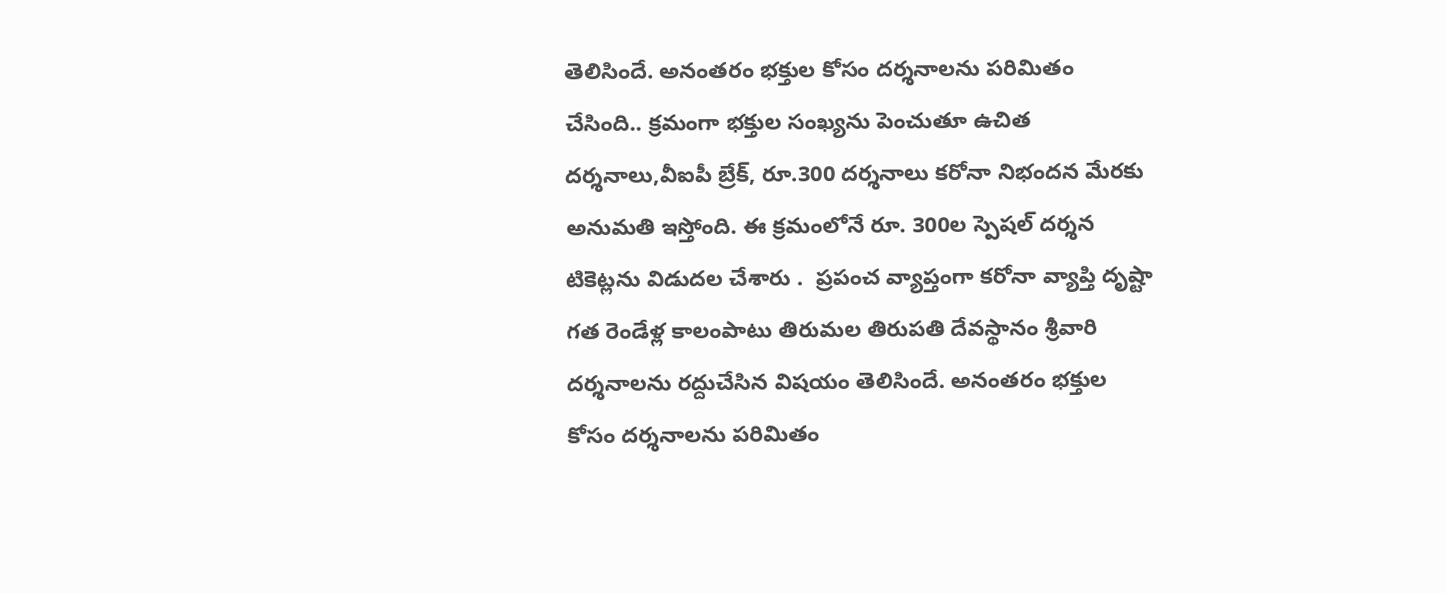తెలిసిందే. అనంతరం భక్తుల కోసం దర్శనాలను పరిమితం చేసింది.. క్రమంగా భక్తుల సంఖ్యను పెంచుతూ ఉచిత దర్శనాలు,వీఐపీ బ్రేక్, రూ.300 దర్శనాలు కరోనా నిభందన మేరకు అనుమతి ఇస్తోంది. ఈ క్రమంలోనే రూ. 300ల స్పెషల్‌ దర్శన టికెట్లను విడుదల చేశారు .  ప్రపంచ వ్యాప్తంగా కరోనా వ్యాప్తి దృష్టా గత రెండేళ్ల కాలంపాటు తిరుమల తిరుపతి దేవస్థానం శ్రీవారి దర్శనాలను రద్దుచేసిన విషయం తెలిసిందే. అనంతరం భక్తుల కోసం దర్శనాలను పరిమితం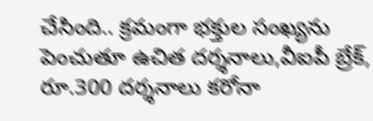చేసింది.. క్రమంగా భక్తుల సంఖ్యను పెంచుతూ ఉచిత దర్శనాలు,వీఐపీ బ్రేక్, రూ.300 దర్శనాలు కరోనా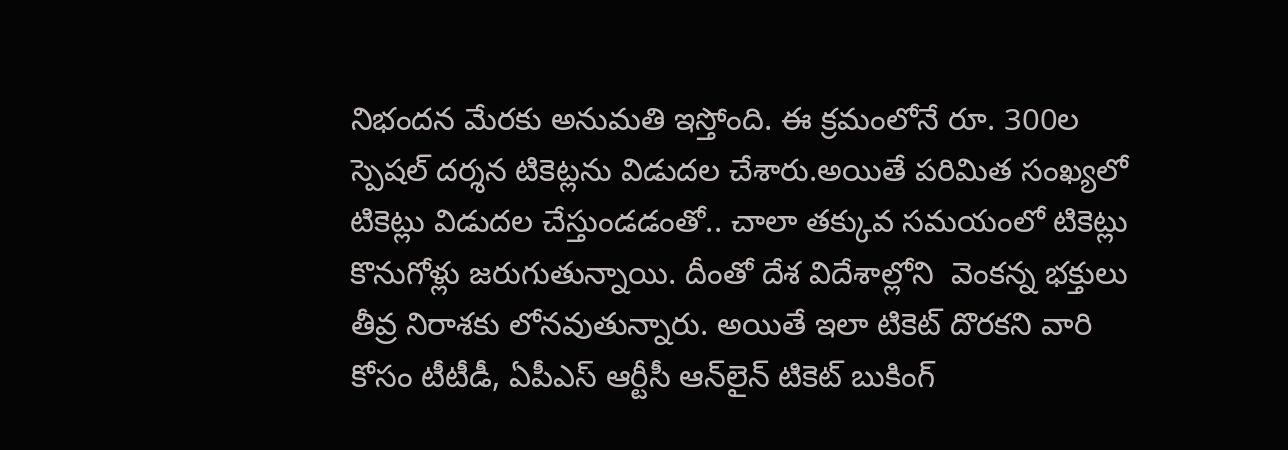నిభందన మేరకు అనుమతి ఇస్తోంది. ఈ క్రమంలోనే రూ. 300ల స్పెషల్‌ దర్శన టికెట్లను విడుదల చేశారు.అయితే పరిమిత సంఖ్యలో టికెట్లు విడుదల చేస్తుండడంతో.. చాలా తక్కువ సమయంలో టికెట్లు కొనుగోళ్లు జరుగుతున్నాయి. దీంతో దేశ విదేశాల్లోని  వెంకన్న భక్తులు తీవ్ర నిరాశకు లోనవుతున్నారు. అయితే ఇలా టికెట్‌ దొరకని వారి కోసం టీటీడీ, ఏపీఎస్‌ ఆర్టీసీ ఆన్‌లైన్‌ టికెట్‌ బుకింగ్‌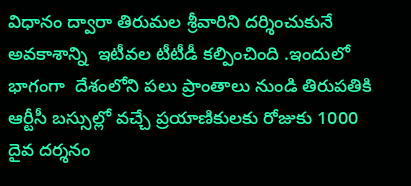విధానం ద్వారా తిరుమల శ్రీవారిని దర్శించుకునే అవకాశాన్ని  ఇటీవల టీటీడీ కల్పించింది .ఇందులో భాగంగా  దేశంలోని పలు ప్రాంతాలు నుండి తిరుపతికి ఆర్టీసీ బస్సుల్లో వచ్చే ప్రయాణికులకు రోజుకు 1000 దైవ దర్శనం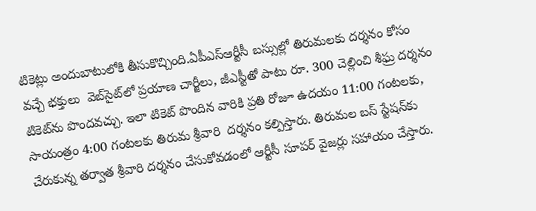టికెట్లు అందుబాటులోకి తీసుకొచ్చింది.ఏపీఎస్‌ఆర్టీసీ బస్సుల్లో తిరుమలకు దర్శనం కోసం వచ్చే భక్తులు  వెబ్‌సైట్‌లో ప్రయాణ చార్జీలు, జీఎస్టీతో పాటు రూ. 300 చెల్లించి శీఘ్ర దర్శనం టికెట్‌ను పొందవచ్చు. ఇలా టికెట్‌ పొందిన వారికి ప్రతి రోజూ ఉదయం 11:00 గంటలకు, సాయంత్రం 4:00 గంటలకు తిరుమ శ్రీవారి  దర్శనం కల్పిస్తారు. తిరుమల బస్‌ స్టేషన్‌కు చేరుకున్న తర్వాత శ్రీవారి దర్శనం చేసుకోవడంలో ఆర్టీసీ సూపర్‌ వైజర్లు సహాయం చేస్తారు.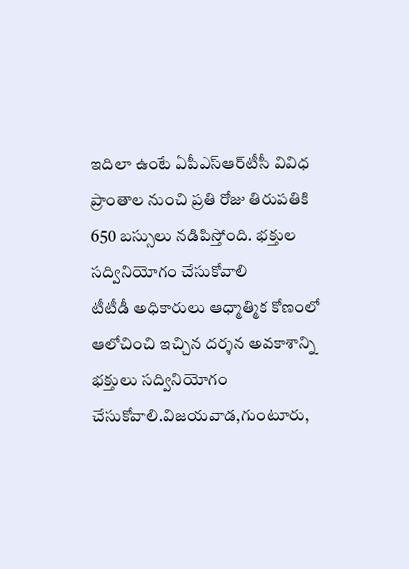ఇదిలా ఉంటే ఏపీఎస్‌ఆర్‌టీసీ వివిధ ప్రాంతాల నుంచి ప్రతి రోజు తిరుపతికి 650 బస్సులు నడిపిస్తోంది. భక్తుల సద్వినియోగం చేసుకోవాలి
టీటీడీ అధికారులు ఆధ్మాత్మిక కోణంలో ఆలోచించి ఇచ్చిన దర్శన అవకాశాన్ని భక్తులు సద్వినియోగం చేసుకోవాలి.విజయవాడ,గుంటూరు,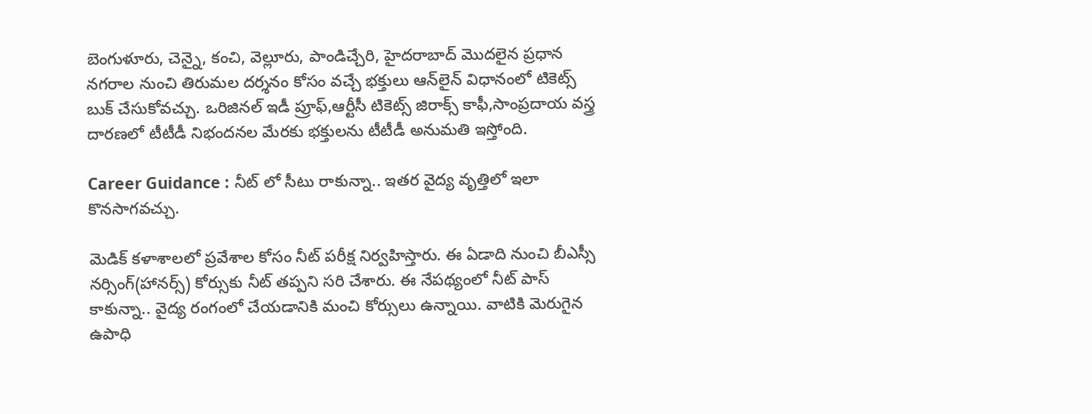బెంగుళూరు, చెన్నై, కంచి, వెల్లూరు, పాండిచ్చేరి, హైదరాబాద్‌ మొదలైన ప్రధాన  నగరాల నుంచి తిరుమల దర్శనం కోసం వచ్చే భక్తులు ఆన్‌లైన్‌ విధానంలో టికెట్స్‌ బుక్‌ చేసుకోవచ్చు. ఒరిజినల్‌ ఇడీ ప్రూఫ్,ఆర్టీసీ టికెట్స్‌ జిరాక్స్‌ కాఫీ,సాంప్రదాయ వస్త్ర దారణలో టీటీడీ నిభందనల మేరకు భక్తులను టీటీడీ అనుమతి ఇస్తోంది.

Career Guidance : నీట్ లో సీటు రాకున్నా.. ఇతర వైద్య వృత్తిలో ఇలా కొన‌సాగ‌వ‌చ్చు.

మెడిక్ క‌ళాశాల‌లో ప్ర‌వేశాల‌ కోసం నీట్ ప‌రీక్ష నిర్వ‌హిస్తారు. ఈ ఏడాది నుంచి బీఎస్సీ న‌ర్సింగ్‌(హాన‌ర్స్‌) కోర్సుకు నీట్ త‌ప్ప‌ని స‌రి చేశారు. ఈ నేప‌థ్యంలో నీట్ పాస్ కాకున్నా.. వైద్య రంగంలో చేయ‌డానికి మంచి కోర్సులు ఉన్నాయి. వాటికి మెరుగైన ఉపాధి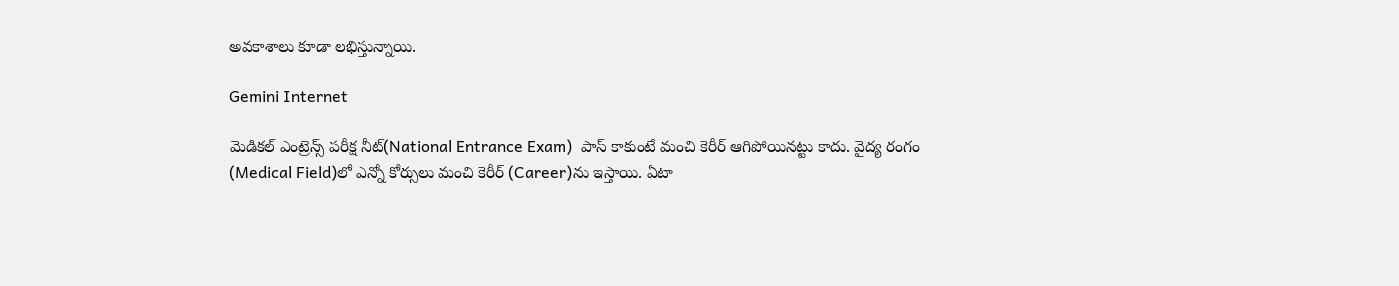అవ‌కాశాలు కూడా ల‌భిస్తున్నాయి.

Gemini Internet

మెడిక‌ల్ ఎంట్రెన్స్ ప‌రీక్ష నీట్‌(National Entrance Exam)  పాస్ కాకుంటే మంచి కెరీర్ ఆగిపోయిన‌ట్టు కాదు. వైద్య రంగం (Medical Field)లో ఎన్నో కోర్సులు మంచి కెరీర్‌ (Career)ను ఇస్తాయి. ఏటా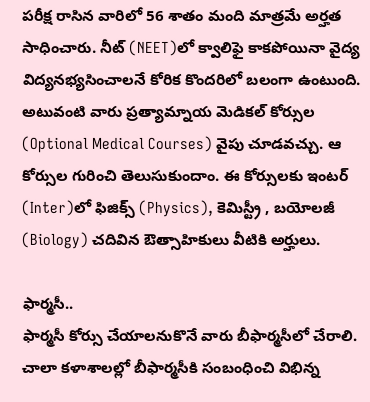ప‌రీక్ష రాసిన వారిలో 56 శాతం మంది మాత్రమే అర్హత సాధించారు. నీట్ (NEET)లో క్వాలిఫై కాకపోయినా వైద్య విద్యనభ్యసించాలనే కోరిక కొందరిలో బలంగా ఉంటుంది. అటువంటి వారు ప్రత్యామ్నాయ మెడికల్ కోర్సుల (Optional Medical Courses) వైపు చూడవచ్చు. ఆ కోర్సుల గురించి తెలుసుకుందాం. ఈ కోర్సుల‌కు ఇంట‌ర్‌ (Inter)లో ఫిజిక్స్‌ (Physics), కెమిస్ట్రీ , బ‌యోల‌జీ (Biology) చ‌దివిన ఔత్సాహికులు వీటికి అర్హులు.

ఫార్మ‌సీ..
ఫార్మ‌సీ కోర్సు చేయాల‌నుకొనే వారు బీఫార్మ‌సీలో చేరాలి. చాలా కళాశాల‌ల్లో బీఫార్మ‌సీకి సంబంధించి విభిన్న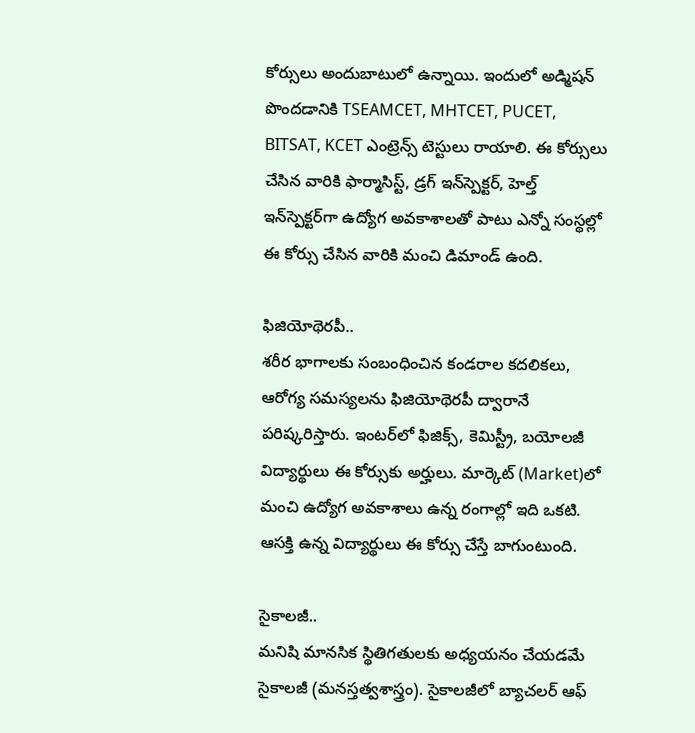కోర్సులు అందుబాటులో ఉన్నాయి. ఇందులో అడ్మిష‌న్ పొంద‌డానికి TSEAMCET, MHTCET, PUCET, BITSAT, KCET ఎంట్రెన్స్ టెస్టులు రాయాలి. ఈ కోర్సులు చేసిన వారికి ఫార్మాసిస్ట్‌, డ్ర‌గ్ ఇన్‌స్పెక్ట‌ర్‌, హెల్త్ ఇన్‌స్పెక్ట‌ర్‌గా ఉద్యోగ అవ‌కాశాల‌తో పాటు ఎన్నో సంస్థల్లో ఈ కోర్సు చేసిన వారికి మంచి డిమాండ్ ఉంది.

ఫిజియోథెరపీ..
శ‌రీర భాగాల‌కు సంబంధించిన కండ‌రాల క‌ద‌లిక‌లు, ఆరోగ్య స‌మ‌స్య‌ల‌ను ఫిజియోథెర‌పీ ద్వారానే ప‌రిష్క‌రిస్తారు. ఇంట‌ర్‌లో ఫిజిక్స్‌, కెమిస్ట్రీ, బ‌యోల‌జీ విద్యార్థులు ఈ కోర్సుకు అర్హులు. మార్కెట్‌ (Market)లో మంచి ఉద్యోగ అవ‌కాశాలు ఉన్న రంగాల్లో ఇది ఒక‌టి. ఆస‌క్తి ఉన్న విద్యార్థులు ఈ కోర్సు చేస్తే బాగుంటుంది.

సైకాల‌జీ..
మ‌నిషి మాన‌సిక స్థితిగ‌తుల‌కు అధ్య‌య‌నం చేయ‌డ‌మే సైకాల‌జీ (మనస్తత్వశాస్త్రం). సైకాల‌జీలో బ్యాచ‌ల‌ర్ ఆఫ్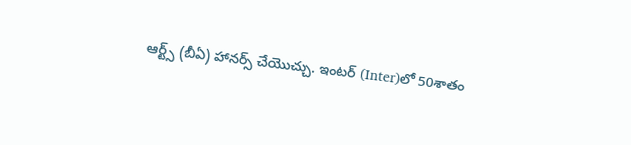ఆర్ట్స్‌ (బీఏ) హాన‌ర్స్ చేయొచ్చు. ఇంట‌ర్‌ (Inter)లో 50శాతం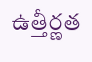ఉత్తీర్ణ‌త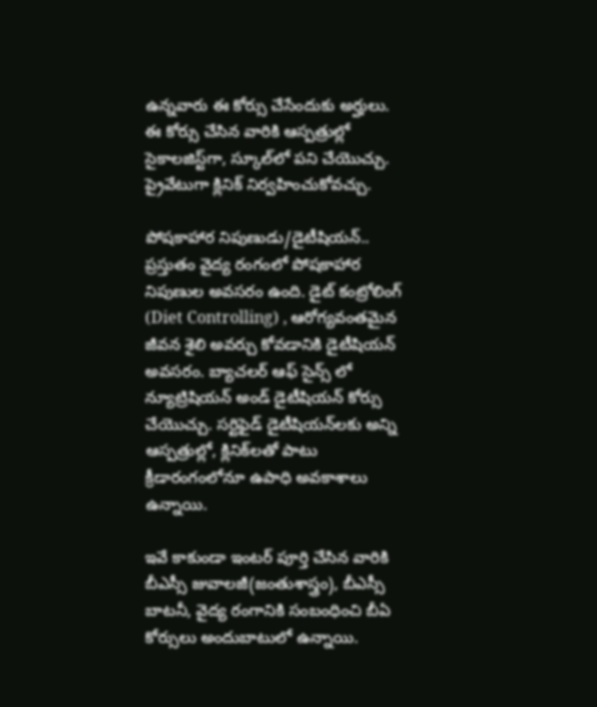ఉన్న‌వారు ఈ కోర్సు చేసేందుకు అర్హులు. ఈ కోర్సు చేసిన వారికి ఆస్ప‌త్రుల్లో సైకాల‌జిస్ట్‌గా, స్కూల్‌లో ప‌ని చేయొచ్చు. ప్రైవేటుగా క్లినిక్ నిర్వ‌హించుకోవ‌చ్చు.

పోషకాహార నిపుణుడు/డైటీషియన్..
ప్ర‌స్తుతం వైద్య రంగంలో పోష‌కాహార నిపుణుల అవ‌స‌రం ఉంది. డైట్ కంట్రోలింగ్‌ (Diet Controlling) , ఆరోగ్య‌వంత‌మైన జీవ‌న శైలి అవ‌ర్చు కోవ‌డానికి డైటీషియ‌న్ అవ‌సరం. బ్యాచ‌ల‌ర్ ఆఫ్ సైన్స్ లో న్యూట్రిషియ‌న్ అండ్ డైటీషియ‌న్ కోర్సు చేయొచ్చు. స‌ర్టిఫైడ్ డైటీషియ‌న్‌ల‌కు అన్ని ఆస్ప‌త్రుల్లో, క్లినిక్‌ల‌తో పాటు క్రీడారంగంలోనూ ఉపాధి అవ‌కాశాలు ఉన్నాయి.

ఇవే కాకుండా ఇంట‌ర్ పూర్తి చేసిన వారికి బీఎస్సీ జువాల‌జీ(జంతుశాస్త్రం), బీఎస్సీ బాట‌నీ, వైద్య రంగానికి సంబంధించి బీఏ కోర్సులు అందుబాటులో ఉన్నాయి.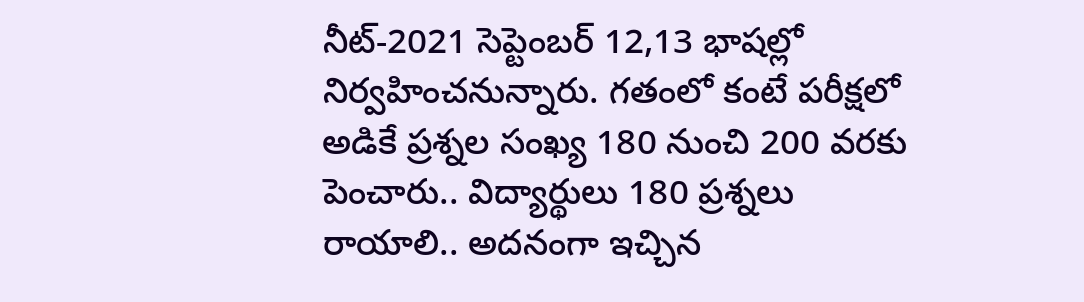నీట్‌-2021 సెప్టెంబ‌ర్ 12,13 భాష‌ల్లో నిర్వ‌హించ‌నున్నారు. గ‌తంలో కంటే ప‌రీక్ష‌లో అడికే ప్ర‌శ్న‌ల సంఖ్య 180 నుంచి 200 వ‌ర‌కు పెంచారు.. విద్యార్థులు 180 ప్ర‌శ్న‌లు రాయాలి.. అద‌నంగా ఇచ్చిన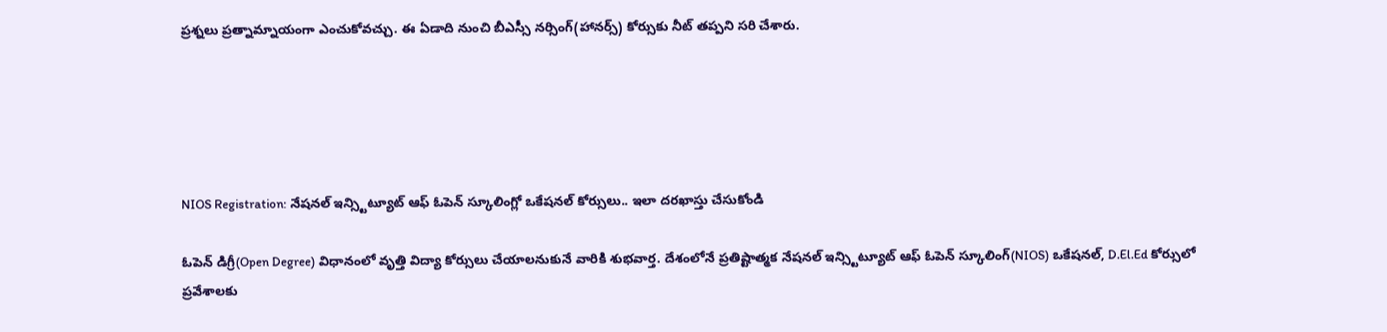ప్ర‌శ్న‌లు ప్ర‌త్నామ్నాయంగా ఎంచుకోవ‌చ్చు. ఈ ఏడాది నుంచి బీఎస్సీ న‌ర్సింగ్‌(హాన‌ర్స్‌) కోర్సుకు నీట్ త‌ప్ప‌ని స‌రి చేశారు.





NIOS Registration: నేషనల్ ఇన్స్టిట్యూట్ ఆఫ్ ఓపెన్ స్కూలింగ్లో ఒకేషనల్ కోర్సులు.. ఇలా దరఖాస్తు చేసుకోండి

ఓపెన్ డిగ్రీ(Open Degree) విధానంలో వృత్తి విద్యా కోర్సులు చేయాలనుకునే వారికి శుభవార్త. దేశంలోనే ప్రతిష్టాత్మక నేషనల్ ఇన్స్టిట్యూట్ ఆఫ్ ఓపెన్ స్కూలింగ్(NIOS) ఒకేషనల్, D.El.Ed కోర్సులో ప్రవేశాలకు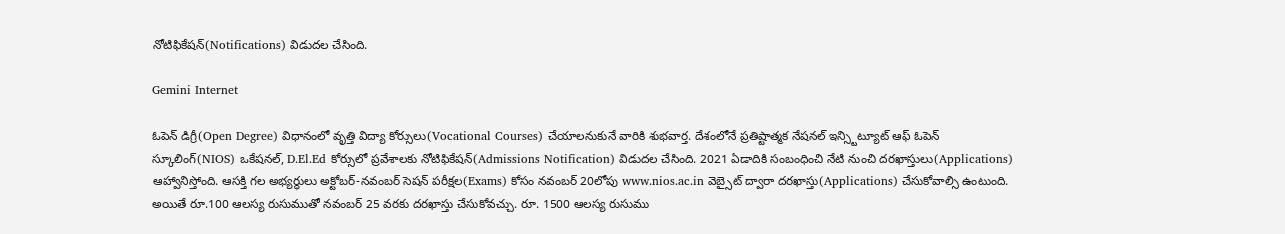నోటిఫికేషన్(Notifications) విడుదల చేసింది.

Gemini Internet

ఓపెన్ డిగ్రీ(Open Degree) విధానంలో వృత్తి విద్యా కోర్సులు(Vocational Courses) చేయాలనుకునే వారికి శుభవార్త. దేశంలోనే ప్రతిష్టాత్మక నేషనల్ ఇన్స్టిట్యూట్ ఆఫ్ ఓపెన్ స్కూలింగ్(NIOS) ఒకేషనల్, D.El.Ed కోర్సులో ప్రవేశాలకు నోటిఫికేషన్(Admissions Notification) విడుదల చేసింది. 2021 ఏడాదికి సంబంధించి నేటి నుంచి దరఖాస్తులు(Applications) ఆహ్వానిస్తోంది. ఆసక్తి గల అభ్యర్థులు అక్టోబర్-నవంబర్ సెషన్ పరీక్షల(Exams) కోసం నవంబర్ 20లోపు www.nios.ac.in వెబ్సైట్ ద్వారా దరఖాస్తు(Applications) చేసుకోవాల్సి ఉంటుంది. అయితే రూ.100 ఆలస్య రుసుముతో నవంబర్ 25 వరకు దరఖాస్తు చేసుకోవచ్చు. రూ. 1500 ఆలస్య రుసుము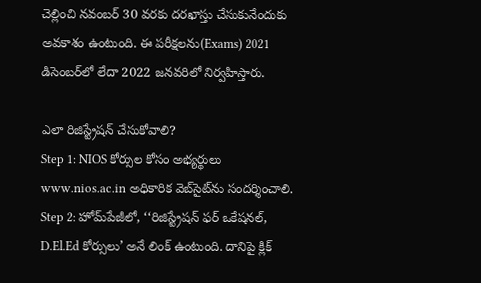చెల్లించి నవంబర్ 30 వరకు దరఖాస్తు చేసుకునేందుకు అవకాశం ఉంటుంది. ఈ పరీక్షలను(Exams) 2021 డిసెంబర్‌లో లేదా 2022 జనవరిలో నిర్వహిస్తారు.

ఎలా రిజిస్ట్రేషన్ చేసుకోవాలి?
Step 1: NIOS కోర్సుల కోసం అభ్యర్థులు www.nios.ac.in అధికారిక వెబ్‌సైట్‌ను సందర్శించాలి.
Step 2: హోమ్‌పేజీలో, ‘‘రిజిస్ట్రేషన్ ఫర్ ఒకేషనల్, D.El.Ed కోర్సులు’ అనే లింక్ ఉంటుంది. దానిపై క్లిక్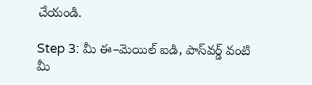చేయండి.

Step 3: మీ ఈ–మెయిల్ ఐడి, పాస్‌వర్డ్ వంటి మీ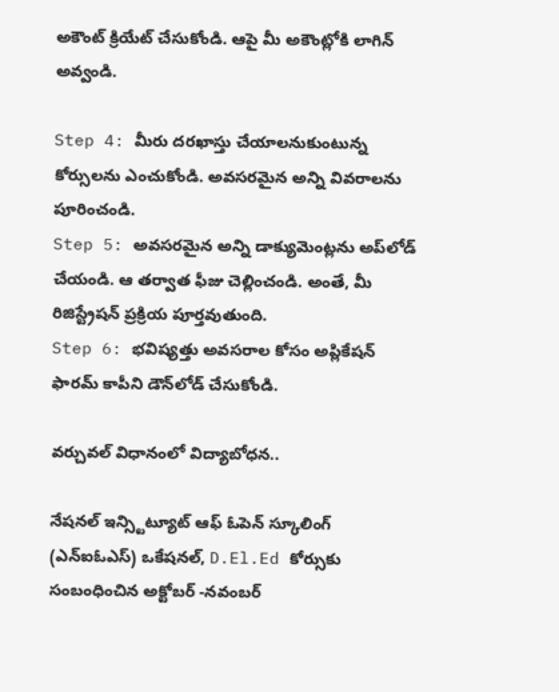అకౌంట్ క్రియేట్ చేసుకోండి. ఆపై మీ అకౌంట్లోకి లాగిన్ అవ్వండి.

Step 4: మీరు దరఖాస్తు చేయాలనుకుంటున్న కోర్సులను ఎంచుకోండి. అవసరమైన అన్ని వివరాలను పూరించండి.
Step 5: అవసరమైన అన్ని డాక్యుమెంట్లను అప్‌లోడ్ చేయండి. ఆ తర్వాత ఫీజు చెల్లించండి. అంతే, మీ రిజిస్ట్రేషన్ ప్రక్రియ పూర్తవుతుంది.
Step 6: భవిష్యత్తు అవసరాల కోసం అప్లికేషన్ ఫారమ్ కాపీని డౌన్‌లోడ్ చేసుకోండి.

వర్చువల్ విధానంలో విద్యాబోధన..

నేషనల్ ఇన్స్టిట్యూట్ ఆఫ్ ఓపెన్ స్కూలింగ్ (ఎన్ఐఓఎస్) ఒకేషనల్, D.El.Ed కోర్సుకు సంబంధించిన అక్టోబర్ -నవంబర్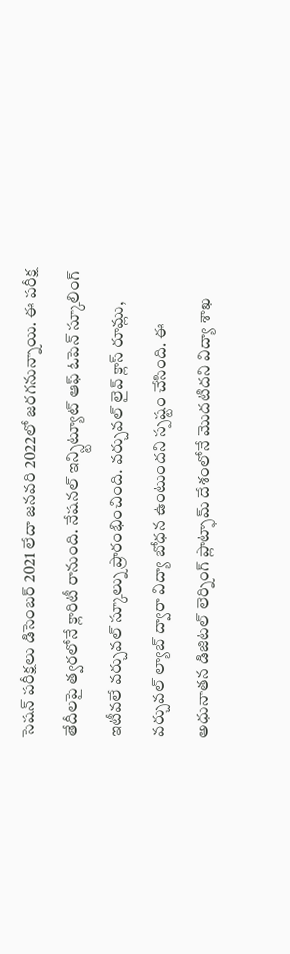సెషన్ పరీక్షలు డిసెంబర్ 2021 లేదా జనవరి 2022లో జరగనున్నాయి. ఈ పరీక్ష తేదీలపై త్వరలోనే క్లారిటీ రానుంది. నేషనల్ ఇన్స్టిట్యూట్ ఆఫ్ ఓపెన్ స్కూలింగ్ ఇటీవలే వర్చువల్ స్కూల్ను ప్రారంభించింది. వర్చువల్ లైవ్ క్లాస్ రూమ్లు, వర్చువల్ ల్యాబ్ ద్వారా విద్యా బోధన ఉంటుందని స్పష్టం చేసింది. ఈ అధునాతన డిజిటల్ లెర్నింగ్ ప్లాట్ఫామ్ దేశంలోనే మొదటిదని విద్యా శాఖ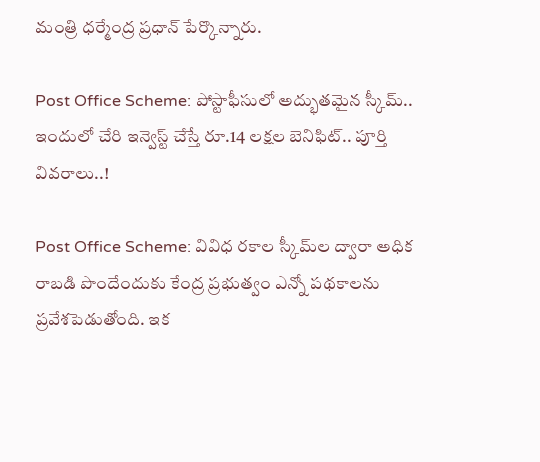మంత్రి ధర్మేంద్ర ప్రధాన్ పేర్కొన్నారు.

Post Office Scheme: పోస్టాఫీసులో అద్భుతమైన స్కీమ్‌.. ఇందులో చేరి ఇన్వెస్ట్ చేస్తే రూ.14 లక్షల బెనిఫిట్‌.. పూర్తి వివరాలు..!

Post Office Scheme: వివిధ రకాల స్కీమ్‌ల ద్వారా అధిక రాబడి పొందేందుకు కేంద్ర ప్రభుత్వం ఎన్నో పథకాలను ప్రవేశపెడుతోంది. ఇక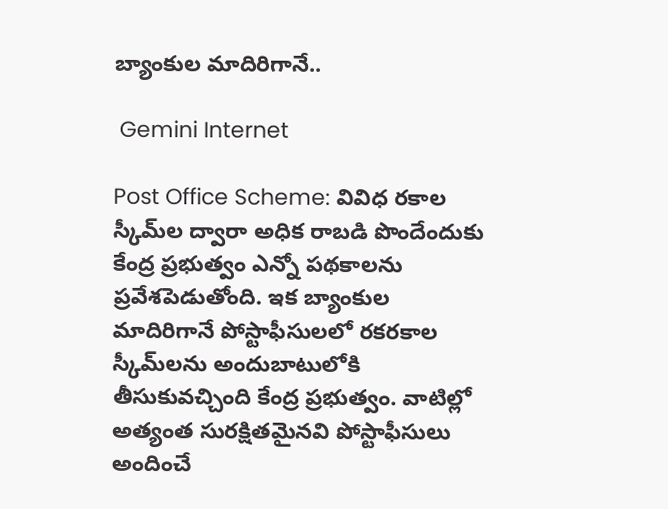బ్యాంకుల మాదిరిగానే..

 Gemini Internet

Post Office Scheme: వివిధ రకాల స్కీమ్‌ల ద్వారా అధిక రాబడి పొందేందుకు కేంద్ర ప్రభుత్వం ఎన్నో పథకాలను ప్రవేశపెడుతోంది. ఇక బ్యాంకుల మాదిరిగానే పోస్టాఫీసులలో రకరకాల స్కీమ్‌లను అందుబాటులోకి తీసుకువచ్చింది కేంద్ర ప్రభుత్వం. వాటిల్లో అత్యంత సురక్షితమైనవి పోస్టాఫీసులు అందించే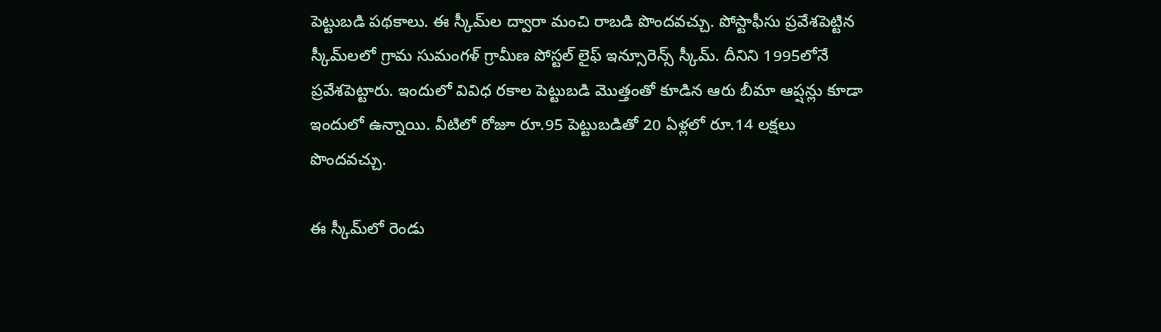పెట్టుబడి పథకాలు. ఈ స్కీమ్‌ల ద్వారా మంచి రాబడి పొందవచ్చు. పోస్టాఫీసు ప్రవేశపెట్టిన స్కీమ్‌లలో గ్రామ సుమంగళ్ గ్రామీణ పోస్టల్ లైఫ్ ఇన్సూరెన్స్ స్కీమ్. దీనిని 1995లోనే ప్రవేశపెట్టారు. ఇందులో వివిధ రకాల పెట్టుబడి మొత్తంతో కూడిన ఆరు బీమా ఆప్షన్లు కూడా ఇందులో ఉన్నాయి. వీటిలో రోజూ రూ.95 పెట్టుబడితో 20 ఏళ్లలో రూ.14 లక్షలు పొందవచ్చు.

ఈ స్కీమ్‌లో రెండు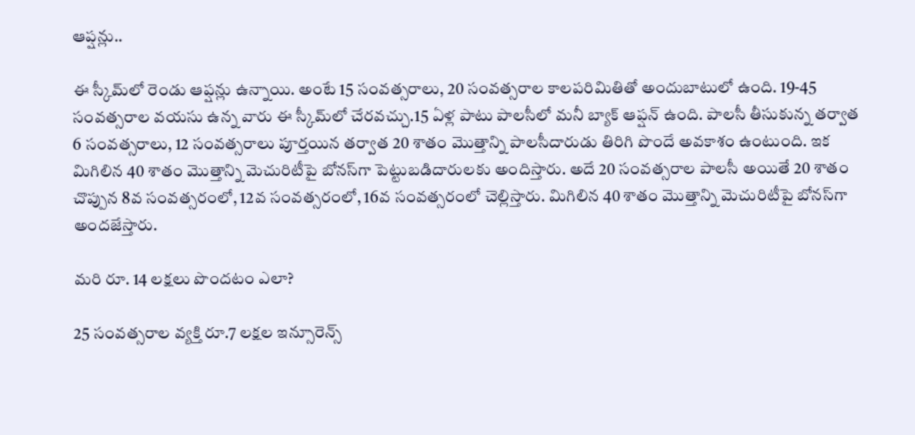ఆప్షన్లు..

ఈ స్కీమ్‌లో రెండు ఆప్షన్లు ఉన్నాయి. అంటే 15 సంవత్సరాలు, 20 సంవత్సరాల కాలపరిమితితో అందుబాటులో ఉంది. 19-45 సంవత్సరాల వయసు ఉన్న వారు ఈ స్కీమ్‌లో చేరవచ్చు.15 ఏళ్ల పాటు పాలసీలో మనీ బ్యాక్‌ ఆప్షన్‌ ఉంది. పాలసీ తీసుకున్న తర్వాత 6 సంవత్సరాలు, 12 సంవత్సరాలు పూర్తయిన తర్వాత 20 శాతం మొత్తాన్ని పాలసీదారుడు తిరిగి పొందే అవకాశం ఉంటుంది. ఇక మిగిలిన 40 శాతం మొత్తాన్ని మెచురిటీపై బోనస్‌గా పెట్టుబడిదారులకు అందిస్తారు. అదే 20 సంవత్సరాల పాలసీ అయితే 20 శాతం చొప్పున 8వ సంవత్సరంలో, 12వ సంవత్సరంలో, 16వ సంవత్సరంలో చెల్లిస్తారు. మిగిలిన 40 శాతం మొత్తాన్ని మెచురిటీపై బోనస్‌గా అందజేస్తారు.

మరి రూ. 14 లక్షలు పొందటం ఎలా?

25 సంవత్సరాల వ్యక్తి రూ.7 లక్షల ఇన్సూరెన్స్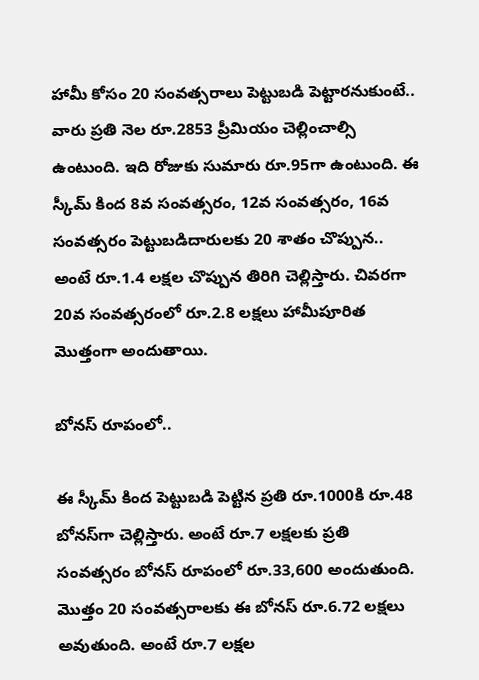హామీ కోసం 20 సంవత్సరాలు పెట్టుబడి పెట్టారనుకుంటే.. వారు ప్రతి నెల రూ.2853 ప్రీమియం చెల్లించాల్సి ఉంటుంది. ఇది రోజుకు సుమారు రూ.95గా ఉంటుంది. ఈ స్కీమ్‌ కింద 8వ సంవత్సరం, 12వ సంవత్సరం, 16వ సంవత్సరం పెట్టుబడిదారులకు 20 శాతం చొప్పున.. అంటే రూ.1.4 లక్షల చొప్పున తిరిగి చెల్లిస్తారు. చివరగా 20వ సంవత్సరంలో రూ.2.8 లక్షలు హామీపూరిత మొత్తంగా అందుతాయి.

బోనస్ రూపంలో..

ఈ స్కీమ్ కింద పెట్టుబడి పెట్టిన ప్రతి రూ.1000కి రూ.48 బోనస్‌గా చెల్లిస్తారు. అంటే రూ.7 లక్షలకు ప్రతి సంవత్సరం బోనస్‌ రూపంలో రూ.33,600 అందుతుంది. మొత్తం 20 సంవత్సరాలకు ఈ బోనస్‌ రూ.6.72 లక్షలు అవుతుంది. అంటే రూ.7 లక్షల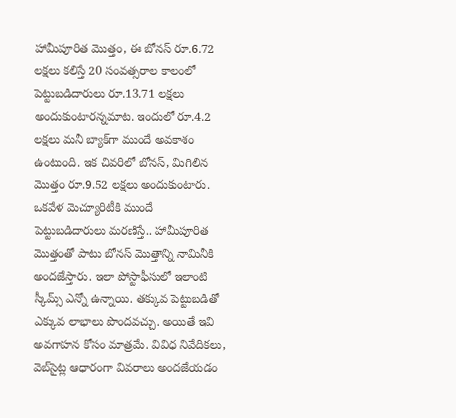హామీపూరిత మొత్తం, ఈ బోనస్‌ రూ.6.72 లక్షలు కలిస్తే 20 సంవత్సరాల కాలంలో పెట్టుబడిదారులు రూ.13.71 లక్షలు అందుకుంటారన్నమాట. ఇందులో రూ.4.2 లక్షలు మనీ బ్యాక్‌గా ముందే అవకాశం ఉంటుంది. ఇక చివరిలో బోనస్‌, మిగిలిన మొత్తం రూ.9.52 లక్షలు అందుకుంటారు. ఒకవేళ మెచ్యూరిటీకి ముందే పెట్టుబడిదారులు మరణిస్తే.. హామీపూరిత మొత్తంతో పాటు బోనస్‌ మొత్తాన్ని నామినీకి అందజేస్తారు. ఇలా పోస్టాఫీసులో ఇలాంటి స్కీమ్స్‌ ఎన్నో ఉన్నాయి. తక్కువ పెట్టుబడితో ఎక్కువ లాభాలు పొందవచ్చు. అయితే ఇవి అవగాహన కోసం మాత్రమే. వివిధ నివేదికలు, వెబ్‌సైట్ల ఆధారంగా వివరాలు అందజేయడం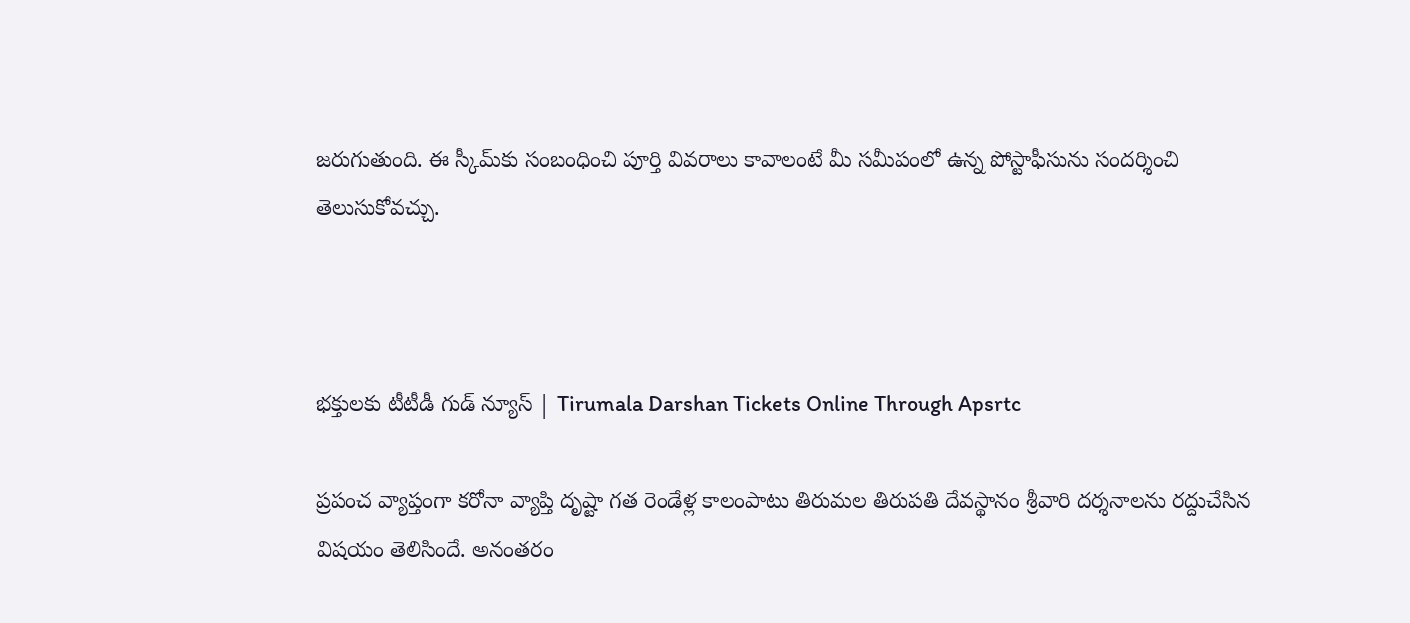జరుగుతుంది. ఈ స్కీమ్‌కు సంబంధించి పూర్తి వివరాలు కావాలంటే మీ సమీపంలో ఉన్న పోస్టాఫీసును సందర్శించి తెలుసుకోవచ్చు.



భక్తులకు టీటీడీ గుడ్‌ న్యూస్‌ | Tirumala Darshan Tickets Online Through Apsrtc

ప్రపంచ వ్యాప్తంగా కరోనా వ్యాప్తి దృష్టా గత రెండేళ్ల కాలంపాటు తిరుమల తిరుపతి దేవస్థానం శ్రీవారి దర్శనాలను రద్దుచేసిన విషయం తెలిసిందే. అనంతరం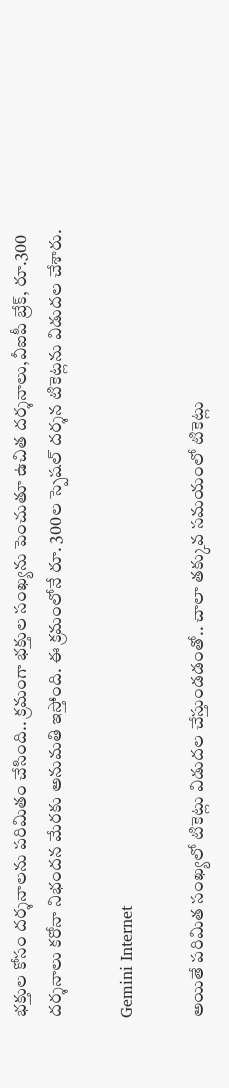భక్తుల కోసం దర్శనాలను పరిమితం చేసింది.. క్రమంగా భక్తుల సంఖ్యను పెంచుతూ ఉచిత దర్శనాలు,వీఐపీ బ్రేక్, రూ.300 దర్శనాలు కరోనా నిభందన మేరకు అనుమతి ఇస్తోంది. ఈ క్రమంలోనే రూ. 300ల స్పెషల్‌ దర్శన టికెట్లను విడుదల చేశారు.

Gemini Internet

అయితే పరిమిత సంఖ్యలో టికెట్లు విడుదల చేస్తుండడంతో.. చాలా తక్కువ సమయంలో టికెట్లు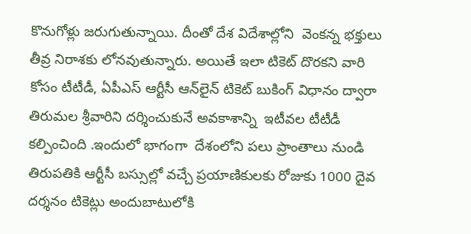కొనుగోళ్లు జరుగుతున్నాయి. దీంతో దేశ విదేశాల్లోని  వెంకన్న భక్తులు తీవ్ర నిరాశకు లోనవుతున్నారు. అయితే ఇలా టికెట్‌ దొరకని వారి కోసం టీటీడీ, ఏపీఎస్‌ ఆర్టీసీ ఆన్‌లైన్‌ టికెట్‌ బుకింగ్‌ విధానం ద్వారా తిరుమల శ్రీవారిని దర్శించుకునే అవకాశాన్ని  ఇటీవల టీటీడీ కల్పించింది .ఇందులో భాగంగా  దేశంలోని పలు ప్రాంతాలు నుండి తిరుపతికి ఆర్టీసీ బస్సుల్లో వచ్చే ప్రయాణికులకు రోజుకు 1000 దైవ దర్శనం టికెట్లు అందుబాటులోకి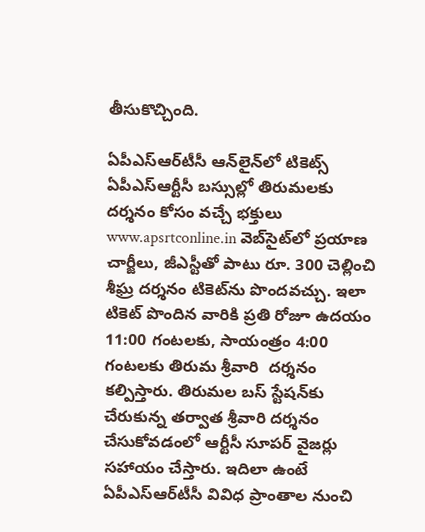తీసుకొచ్చింది.

ఏపీఎస్‌ఆర్‌టీసీ ఆన్‌లైన్‌లో టికెట్స్‌
ఏపీఎస్‌ఆర్టీసీ బస్సుల్లో తిరుమలకు దర్శనం కోసం వచ్చే భక్తులు www.apsrtconline.in వెబ్‌సైట్‌లో ప్రయాణ చార్జీలు, జీఎస్టీతో పాటు రూ. 300 చెల్లించి శీఘ్ర దర్శనం టికెట్‌ను పొందవచ్చు. ఇలా టికెట్‌ పొందిన వారికి ప్రతి రోజూ ఉదయం 11:00 గంటలకు, సాయంత్రం 4:00 గంటలకు తిరుమ శ్రీవారి  దర్శనం కల్పిస్తారు. తిరుమల బస్‌ స్టేషన్‌కు చేరుకున్న తర్వాత శ్రీవారి దర్శనం చేసుకోవడంలో ఆర్టీసీ సూపర్‌ వైజర్లు సహాయం చేస్తారు. ఇదిలా ఉంటే ఏపీఎస్‌ఆర్‌టీసీ వివిధ ప్రాంతాల నుంచి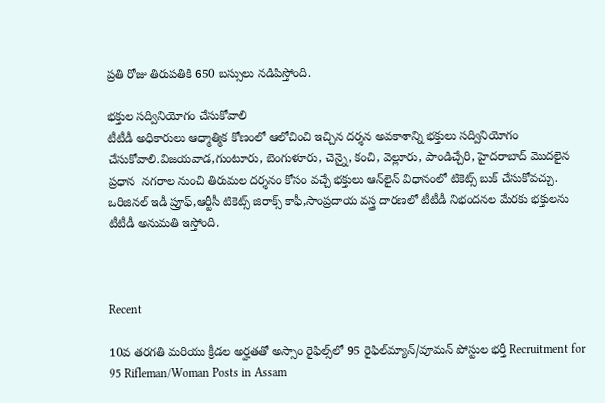ప్రతి రోజు తిరుపతికి 650 బస్సులు నడిపిస్తోంది.

భక్తుల సద్వినియోగం చేసుకోవాలి
టీటీడీ అధికారులు ఆధ్మాత్మిక కోణంలో ఆలోచించి ఇచ్చిన దర్శన అవకాశాన్ని భక్తులు సద్వినియోగం చేసుకోవాలి.విజయవాడ,గుంటూరు, బెంగుళూరు, చెన్నై, కంచి, వెల్లూరు, పాండిచ్చేరి, హైదరాబాద్‌ మొదలైన ప్రధాన  నగరాల నుంచి తిరుమల దర్శనం కోసం వచ్చే భక్తులు ఆన్‌లైన్‌ విధానంలో టికెట్స్‌ బుక్‌ చేసుకోవచ్చు. ఒరిజినల్‌ ఇడీ ప్రూఫ్,ఆర్టీసీ టికెట్స్‌ జిరాక్స్‌ కాఫీ,సాంప్రదాయ వస్త్ర దారణలో టీటీడీ నిభందనల మేరకు భక్తులను టీటీడీ అనుమతి ఇస్తోంది.



Recent

10వ తరగతి మరియు క్రీడల అర్హతతో అస్సాం రైఫిల్స్‌లో 95 రైఫిల్‌మ్యాన్/వూమన్ పోస్టుల భర్తీ Recruitment for 95 Rifleman/Woman Posts in Assam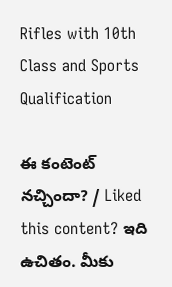Rifles with 10th Class and Sports Qualification

ఈ కంటెంట్ నచ్చిందా? / Liked this content? ఇది ఉచితం. మీకు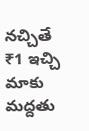నచ్చితే ₹1 ఇచ్చి మాకు మద్దతు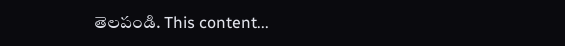తెలపండి. This content...